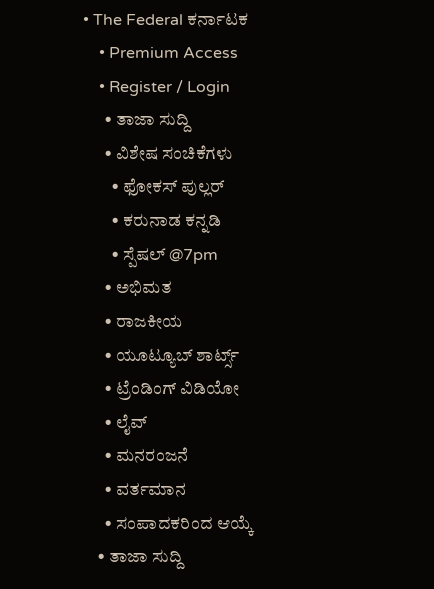• The Federal ಕರ್ನಾಟಕ
    • Premium Access
    • Register / Login
      • ತಾಜಾ ಸುದ್ದಿ
      • ವಿಶೇಷ ಸಂಚಿಕೆಗಳು
        • ಫೋಕಸ್‌ ಪುಲ್ಲರ್‌
        • ಕರುನಾಡ ಕನ್ನಡಿ
        • ಸ್ಪೆಷಲ್‌ @7pm
      • ಅಭಿಮತ
      • ರಾಜಕೀಯ
      • ಯೂಟ್ಯೂಬ್‌ ಶಾರ್ಟ್ಸ್‌
      • ಟ್ರೆಂಡಿಂಗ್‌ ವಿಡಿಯೋ
      • ಲೈವ್‌
      • ಮನರಂಜನೆ
      • ವರ್ತಮಾನ
      • ಸಂಪಾದಕರಿಂದ ಆಯ್ಕೆ
    • ತಾಜಾ ಸುದ್ದಿ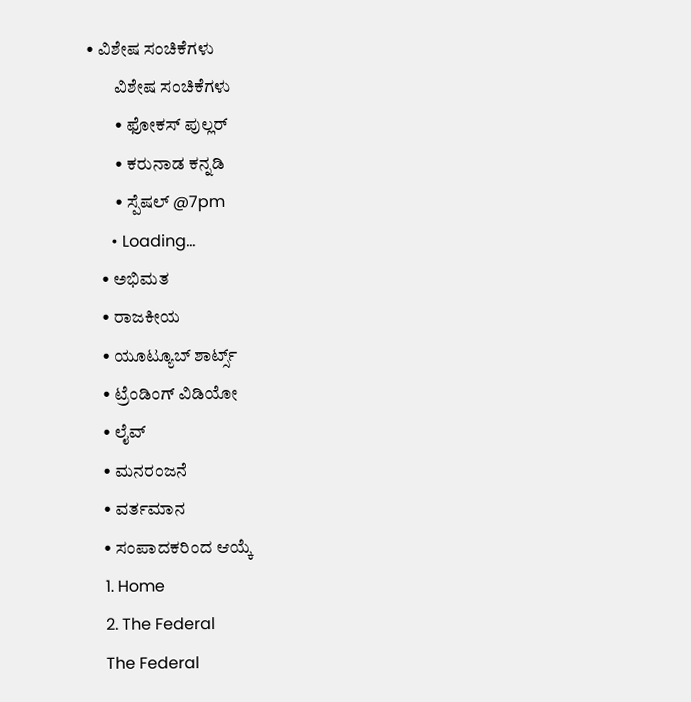• ವಿಶೇಷ ಸಂಚಿಕೆಗಳು
        ವಿಶೇಷ ಸಂಚಿಕೆಗಳು
        • ಫೋಕಸ್‌ ಪುಲ್ಲರ್‌
        • ಕರುನಾಡ ಕನ್ನಡಿ
        • ಸ್ಪೆಷಲ್‌ @7pm
      • Loading...
    • ಅಭಿಮತ
    • ರಾಜಕೀಯ
    • ಯೂಟ್ಯೂಬ್‌ ಶಾರ್ಟ್ಸ್‌
    • ಟ್ರೆಂಡಿಂಗ್‌ ವಿಡಿಯೋ
    • ಲೈವ್‌
    • ಮನರಂಜನೆ
    • ವರ್ತಮಾನ
    • ಸಂಪಾದಕರಿಂದ ಆಯ್ಕೆ
    1. Home
    2. The Federal
    The Federal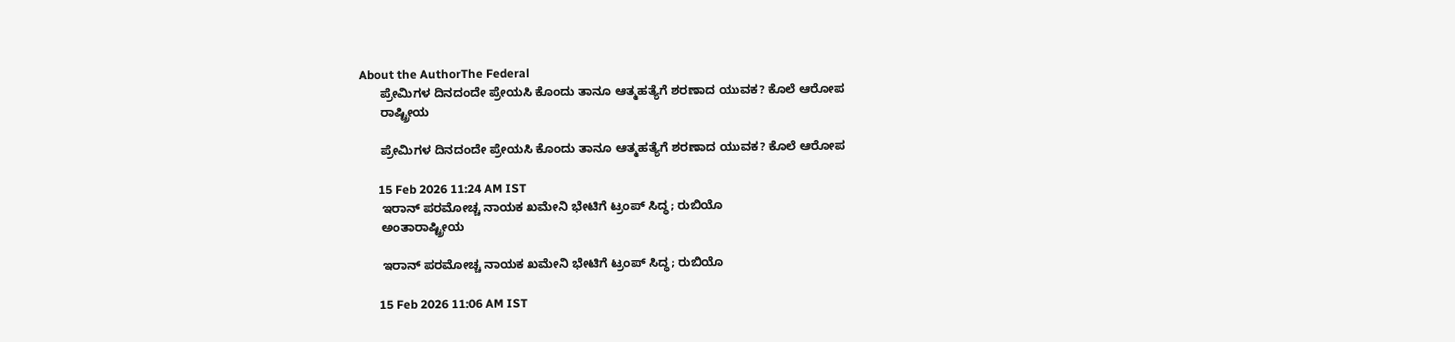About the AuthorThe Federal
      ಪ್ರೇಮಿಗಳ ದಿನದಂದೇ ಪ್ರೇಯಸಿ ಕೊಂದು ತಾನೂ ಆತ್ಮಹತ್ಯೆಗೆ ಶರಣಾದ ಯುವಕ? ಕೊಲೆ ಆರೋಪ
      ರಾಷ್ಟ್ರೀಯ

      ಪ್ರೇಮಿಗಳ ದಿನದಂದೇ ಪ್ರೇಯಸಿ ಕೊಂದು ತಾನೂ ಆತ್ಮಹತ್ಯೆಗೆ ಶರಣಾದ ಯುವಕ? ಕೊಲೆ ಆರೋಪ

      15 Feb 2026 11:24 AM IST
      ಇರಾನ್ ಪರಮೋಚ್ಚ ನಾಯಕ ಖಮೇನಿ ಭೇಟಿಗೆ ಟ್ರಂಪ್ ಸಿದ್ಧ; ರುಬಿಯೊ
      ಅಂತಾರಾಷ್ಟ್ರೀಯ

      ಇರಾನ್ ಪರಮೋಚ್ಚ ನಾಯಕ ಖಮೇನಿ ಭೇಟಿಗೆ ಟ್ರಂಪ್ ಸಿದ್ಧ; ರುಬಿಯೊ

      15 Feb 2026 11:06 AM IST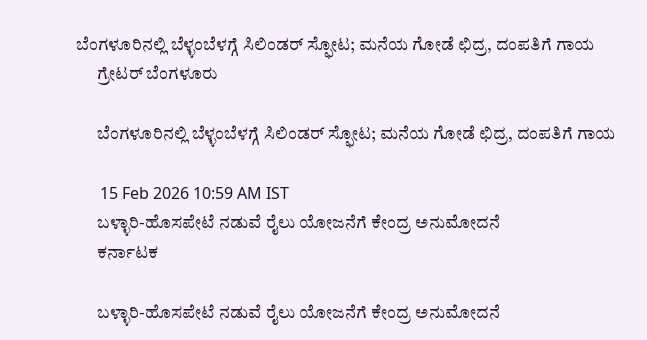ಬೆಂಗಳೂರಿನಲ್ಲಿ ಬೆಳ್ಳಂಬೆಳಗ್ಗೆ ಸಿಲಿಂಡರ್‌ ಸ್ಫೋಟ; ಮನೆಯ ಗೋಡೆ ಛಿದ್ರ, ದಂಪತಿಗೆ ಗಾಯ
      ಗ್ರೇಟರ್ ಬೆಂಗಳೂರು

      ಬೆಂಗಳೂರಿನಲ್ಲಿ ಬೆಳ್ಳಂಬೆಳಗ್ಗೆ ಸಿಲಿಂಡರ್‌ ಸ್ಫೋಟ; ಮನೆಯ ಗೋಡೆ ಛಿದ್ರ, ದಂಪತಿಗೆ ಗಾಯ

      15 Feb 2026 10:59 AM IST
      ಬಳ್ಳಾರಿ-ಹೊಸಪೇಟೆ ನಡುವೆ ರೈಲು ಯೋಜನೆಗೆ ಕೇಂದ್ರ ಅನುಮೋದನೆ
      ಕರ್ನಾಟಕ

      ಬಳ್ಳಾರಿ-ಹೊಸಪೇಟೆ ನಡುವೆ ರೈಲು ಯೋಜನೆಗೆ ಕೇಂದ್ರ ಅನುಮೋದನೆ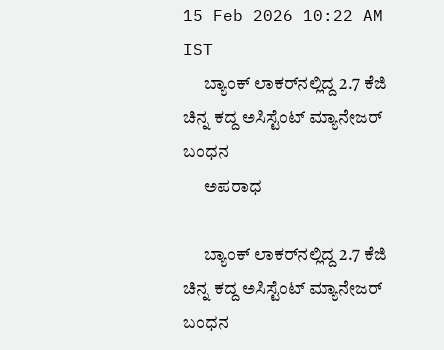15 Feb 2026 10:22 AM IST
      ಬ್ಯಾಂಕ್ ಲಾಕರ್‌ನಲ್ಲಿದ್ದ 2.7 ಕೆಜಿ ಚಿನ್ನ ಕದ್ದ ಅಸಿಸ್ಟೆಂಟ್ ಮ್ಯಾನೇಜರ್ ಬಂಧನ
      ಅಪರಾಧ

      ಬ್ಯಾಂಕ್ ಲಾಕರ್‌ನಲ್ಲಿದ್ದ 2.7 ಕೆಜಿ ಚಿನ್ನ ಕದ್ದ ಅಸಿಸ್ಟೆಂಟ್ ಮ್ಯಾನೇಜರ್ ಬಂಧನ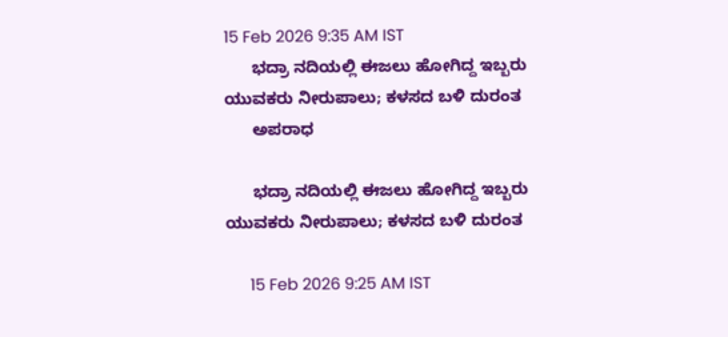15 Feb 2026 9:35 AM IST
      ಭದ್ರಾ ನದಿಯಲ್ಲಿ ಈಜಲು ಹೋಗಿದ್ದ ಇಬ್ಬರು ಯುವಕರು ನೀರುಪಾಲು; ಕಳಸದ ಬಳಿ ದುರಂತ
      ಅಪರಾಧ

      ಭದ್ರಾ ನದಿಯಲ್ಲಿ ಈಜಲು ಹೋಗಿದ್ದ ಇಬ್ಬರು ಯುವಕರು ನೀರುಪಾಲು; ಕಳಸದ ಬಳಿ ದುರಂತ

      15 Feb 2026 9:25 AM IST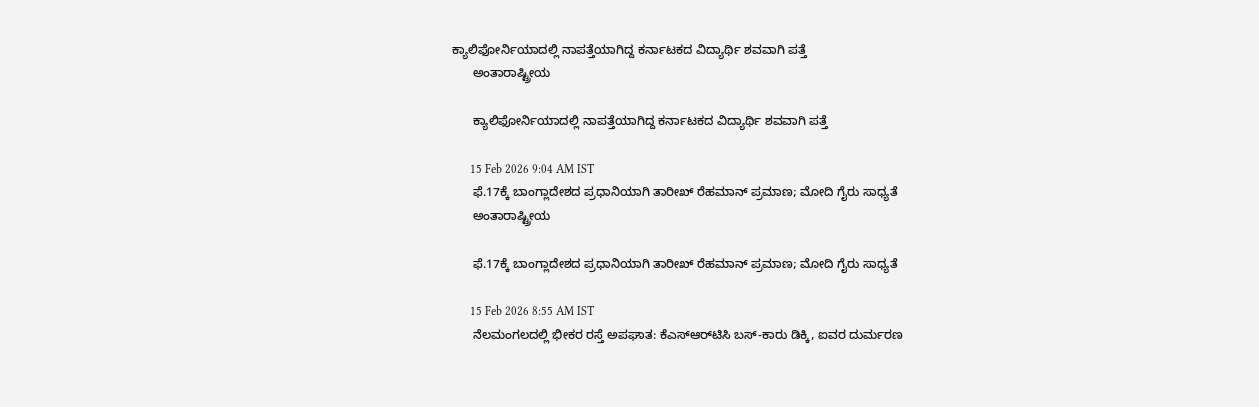ಕ್ಯಾಲಿಫೋರ್ನಿಯಾದಲ್ಲಿ ನಾಪತ್ತೆಯಾಗಿದ್ದ ಕರ್ನಾಟಕದ ವಿದ್ಯಾರ್ಥಿ ಶವವಾಗಿ ಪತ್ತೆ
      ಅಂತಾರಾಷ್ಟ್ರೀಯ

      ಕ್ಯಾಲಿಫೋರ್ನಿಯಾದಲ್ಲಿ ನಾಪತ್ತೆಯಾಗಿದ್ದ ಕರ್ನಾಟಕದ ವಿದ್ಯಾರ್ಥಿ ಶವವಾಗಿ ಪತ್ತೆ

      15 Feb 2026 9:04 AM IST
      ಫೆ.17ಕ್ಕೆ ಬಾಂಗ್ಲಾದೇಶದ ಪ್ರಧಾನಿಯಾಗಿ ತಾರೀಖ್ ರೆಹಮಾನ್ ಪ್ರಮಾಣ; ಮೋದಿ ಗೈರು ಸಾಧ್ಯತೆ
      ಅಂತಾರಾಷ್ಟ್ರೀಯ

      ಫೆ.17ಕ್ಕೆ ಬಾಂಗ್ಲಾದೇಶದ ಪ್ರಧಾನಿಯಾಗಿ ತಾರೀಖ್ ರೆಹಮಾನ್ ಪ್ರಮಾಣ; ಮೋದಿ ಗೈರು ಸಾಧ್ಯತೆ

      15 Feb 2026 8:55 AM IST
      ನೆಲಮಂಗಲದಲ್ಲಿ ಭೀಕರ ರಸ್ತೆ ಅಪಘಾತ: ಕೆಎಸ್‌ಆರ್‌ಟಿಸಿ ಬಸ್-ಕಾರು ಡಿಕ್ಕಿ, ಐವರ ದುರ್ಮರಣ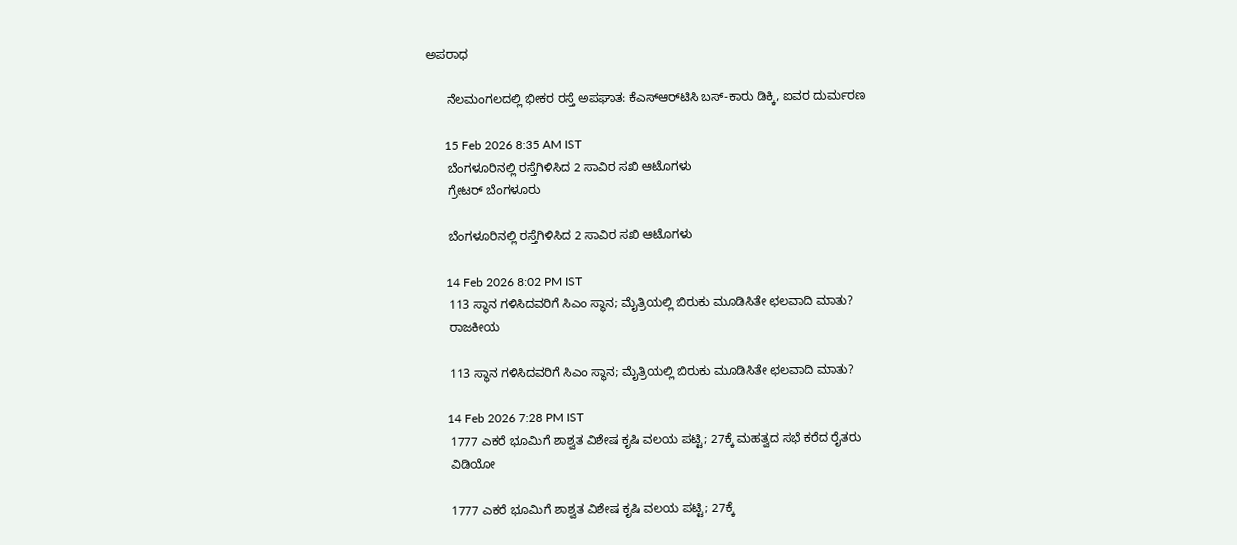ಅಪರಾಧ

      ನೆಲಮಂಗಲದಲ್ಲಿ ಭೀಕರ ರಸ್ತೆ ಅಪಘಾತ: ಕೆಎಸ್‌ಆರ್‌ಟಿಸಿ ಬಸ್-ಕಾರು ಡಿಕ್ಕಿ, ಐವರ ದುರ್ಮರಣ

      15 Feb 2026 8:35 AM IST
      ಬೆಂಗಳೂರಿನಲ್ಲಿ ರಸ್ತೆಗಿಳಿಸಿದ 2 ಸಾವಿರ ಸಖಿ ಆಟೊಗಳು
      ಗ್ರೇಟರ್ ಬೆಂಗಳೂರು

      ಬೆಂಗಳೂರಿನಲ್ಲಿ ರಸ್ತೆಗಿಳಿಸಿದ 2 ಸಾವಿರ ಸಖಿ ಆಟೊಗಳು

      14 Feb 2026 8:02 PM IST
      113 ಸ್ಥಾನ ಗಳಿಸಿದವರಿಗೆ ಸಿಎಂ ಸ್ಥಾನ; ಮೈತ್ರಿಯಲ್ಲಿ ಬಿರುಕು ಮೂಡಿಸಿತೇ ಛಲವಾದಿ ಮಾತು?
      ರಾಜಕೀಯ

      113 ಸ್ಥಾನ ಗಳಿಸಿದವರಿಗೆ ಸಿಎಂ ಸ್ಥಾನ; ಮೈತ್ರಿಯಲ್ಲಿ ಬಿರುಕು ಮೂಡಿಸಿತೇ ಛಲವಾದಿ ಮಾತು?

      14 Feb 2026 7:28 PM IST
      1777 ಎಕರೆ ಭೂಮಿಗೆ ಶಾಶ್ವತ ವಿಶೇಷ ಕೃಷಿ ವಲಯ ಪಟ್ಟಿ; 27ಕ್ಕೆ ಮಹತ್ವದ ಸಭೆ ಕರೆದ ರೈತರು
      ವಿಡಿಯೋ

      1777 ಎಕರೆ ಭೂಮಿಗೆ ಶಾಶ್ವತ ವಿಶೇಷ ಕೃಷಿ ವಲಯ ಪಟ್ಟಿ; 27ಕ್ಕೆ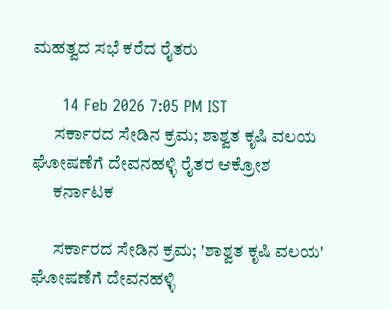ಮಹತ್ವದ ಸಭೆ ಕರೆದ ರೈತರು

      14 Feb 2026 7:05 PM IST
      ಸರ್ಕಾರದ ಸೇಡಿನ ಕ್ರಮ; ಶಾಶ್ವತ ಕೃಷಿ ವಲಯ ಘೋಷಣೆಗೆ ದೇವನಹಳ್ಳಿ ರೈತರ ಆಕ್ರೋಶ
      ಕರ್ನಾಟಕ

      ಸರ್ಕಾರದ ಸೇಡಿನ ಕ್ರಮ; 'ಶಾಶ್ವತ ಕೃಷಿ ವಲಯ' ಘೋಷಣೆಗೆ ದೇವನಹಳ್ಳಿ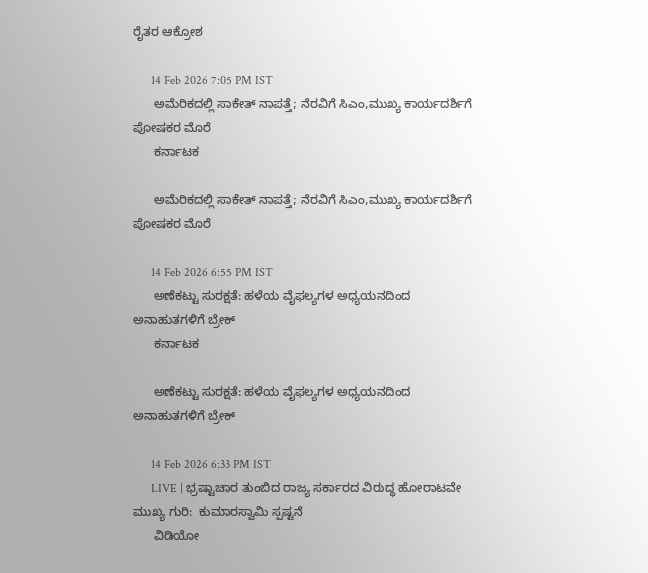ರೈತರ ಆಕ್ರೋಶ

      14 Feb 2026 7:05 PM IST
      ಅಮೆರಿಕದಲ್ಲಿ ಸಾಕೇತ್ ನಾಪತ್ತೆ; ನೆರವಿಗೆ ಸಿಎಂ,ಮುಖ್ಯ ಕಾರ್ಯದರ್ಶಿಗೆ ಪೋಷಕರ ಮೊರೆ
      ಕರ್ನಾಟಕ

      ಅಮೆರಿಕದಲ್ಲಿ ಸಾಕೇತ್ ನಾಪತ್ತೆ; ನೆರವಿಗೆ ಸಿಎಂ,ಮುಖ್ಯ ಕಾರ್ಯದರ್ಶಿಗೆ ಪೋಷಕರ ಮೊರೆ

      14 Feb 2026 6:55 PM IST
      ಅಣೆಕಟ್ಟು ಸುರಕ್ಷತೆ: ಹಳೆಯ ವೈಫಲ್ಯಗಳ ಅಧ್ಯಯನದಿಂದ ಅನಾಹುತಗಳಿಗೆ ಬ್ರೇಕ್‌
      ಕರ್ನಾಟಕ

      ಅಣೆಕಟ್ಟು ಸುರಕ್ಷತೆ: ಹಳೆಯ ವೈಫಲ್ಯಗಳ ಅಧ್ಯಯನದಿಂದ ಅನಾಹುತಗಳಿಗೆ ಬ್ರೇಕ್‌

      14 Feb 2026 6:33 PM IST
      LIVE | ಭ್ರಷ್ಟಾಚಾರ ತುಂಬಿದ ರಾಜ್ಯ ಸರ್ಕಾರದ ವಿರುದ್ಧ ಹೋರಾಟವೇ ಮುಖ್ಯ ಗುರಿ:  ಕುಮಾರಸ್ವಾಮಿ ಸ್ಪಷ್ಟನೆ
      ವಿಡಿಯೋ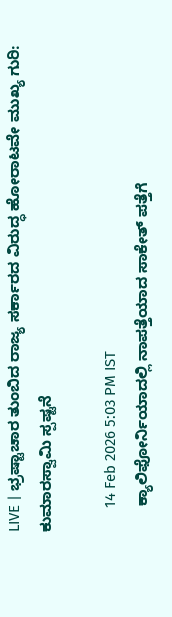LIVE | ಭ್ರಷ್ಟಾಚಾರ ತುಂಬಿದ ರಾಜ್ಯ ಸರ್ಕಾರದ ವಿರುದ್ಧ ಹೋರಾಟವೇ ಮುಖ್ಯ ಗುರಿ: ಕುಮಾರಸ್ವಾಮಿ ಸ್ಪಷ್ಟನೆ

      14 Feb 2026 5:03 PM IST
      ಕ್ಯಾಲಿಫೋರ್ನಿಯಾದಲ್ಲಿ ನಾಪತ್ತೆಯಾದ ಸಾಕೇತ್ ಪತ್ತೆಗೆ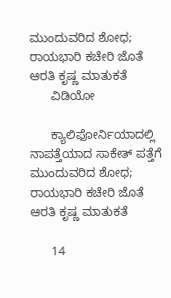ಮುಂದುವರಿದ ಶೋಧ; ರಾಯಭಾರಿ ಕಚೇರಿ ಜೊತೆ ಆರತಿ ಕೃಷ್ಣ ಮಾತುಕತೆ
      ವಿಡಿಯೋ

      ಕ್ಯಾಲಿಫೋರ್ನಿಯಾದಲ್ಲಿ ನಾಪತ್ತೆಯಾದ ಸಾಕೇತ್ ಪತ್ತೆಗೆ ಮುಂದುವರಿದ ಶೋಧ; ರಾಯಭಾರಿ ಕಚೇರಿ ಜೊತೆ ಆರತಿ ಕೃಷ್ಣ ಮಾತುಕತೆ

      14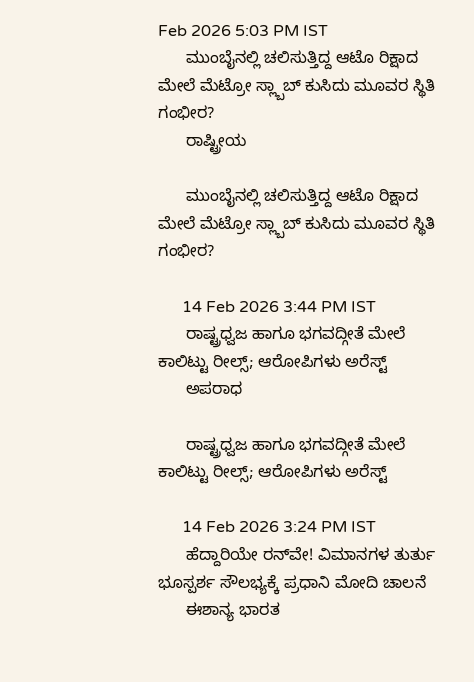Feb 2026 5:03 PM IST
      ಮುಂಬೈನಲ್ಲಿ ಚಲಿಸುತ್ತಿದ್ದ ಆಟೊ ರಿಕ್ಷಾದ ಮೇಲೆ ಮೆಟ್ರೋ ಸ್ಲ್ಬಾಬ್ ಕುಸಿದು ಮೂವರ ಸ್ಥಿತಿ ಗಂಭೀರ?
      ರಾಷ್ಟ್ರೀಯ

      ಮುಂಬೈನಲ್ಲಿ ಚಲಿಸುತ್ತಿದ್ದ ಆಟೊ ರಿಕ್ಷಾದ ಮೇಲೆ ಮೆಟ್ರೋ ಸ್ಲ್ಬಾಬ್ ಕುಸಿದು ಮೂವರ ಸ್ಥಿತಿ ಗಂಭೀರ?

      14 Feb 2026 3:44 PM IST
      ರಾಷ್ಟ್ರಧ್ವಜ ಹಾಗೂ ಭಗವದ್ಗೀತೆ ಮೇಲೆ ಕಾಲಿಟ್ಟು ರೀಲ್ಸ್‌; ಆರೋಪಿಗಳು ಅರೆಸ್ಟ್‌
      ಅಪರಾಧ

      ರಾಷ್ಟ್ರಧ್ವಜ ಹಾಗೂ ಭಗವದ್ಗೀತೆ ಮೇಲೆ ಕಾಲಿಟ್ಟು ರೀಲ್ಸ್‌; ಆರೋಪಿಗಳು ಅರೆಸ್ಟ್‌

      14 Feb 2026 3:24 PM IST
      ಹೆದ್ದಾರಿಯೇ ರನ್‌ವೇ! ವಿಮಾನಗಳ ತುರ್ತು ಭೂಸ್ಪರ್ಶ ಸೌಲಭ್ಯಕ್ಕೆ ಪ್ರಧಾನಿ ಮೋದಿ ಚಾಲನೆ
      ಈಶಾನ್ಯ ಭಾರತ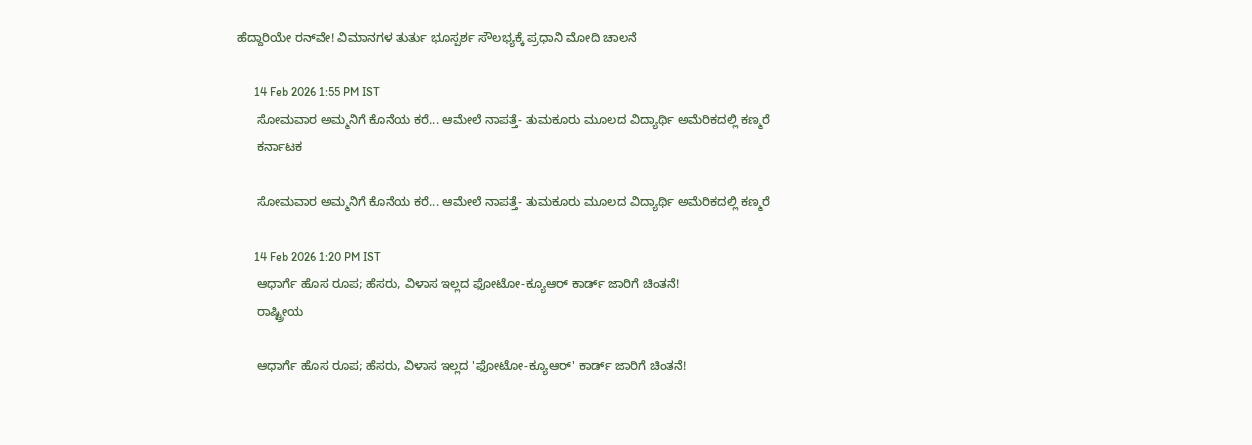ಹೆದ್ದಾರಿಯೇ ರನ್‌ವೇ! ವಿಮಾನಗಳ ತುರ್ತು ಭೂಸ್ಪರ್ಶ ಸೌಲಭ್ಯಕ್ಕೆ ಪ್ರಧಾನಿ ಮೋದಿ ಚಾಲನೆ

      14 Feb 2026 1:55 PM IST
      ಸೋಮವಾರ ಅಮ್ಮನಿಗೆ ಕೊನೆಯ ಕರೆ... ಆಮೇಲೆ ನಾಪತ್ತೆ- ತುಮಕೂರು ಮೂಲದ ವಿದ್ಯಾರ್ಥಿ ಅಮೆರಿಕದಲ್ಲಿ ಕಣ್ಮರೆ
      ಕರ್ನಾಟಕ

      ಸೋಮವಾರ ಅಮ್ಮನಿಗೆ ಕೊನೆಯ ಕರೆ... ಆಮೇಲೆ ನಾಪತ್ತೆ- ತುಮಕೂರು ಮೂಲದ ವಿದ್ಯಾರ್ಥಿ ಅಮೆರಿಕದಲ್ಲಿ ಕಣ್ಮರೆ

      14 Feb 2026 1:20 PM IST
      ಆಧಾರ್ಗೆ ಹೊಸ ರೂಪ; ಹೆಸರು, ವಿಳಾಸ ಇಲ್ಲದ ಫೋಟೋ-ಕ್ಯೂಆರ್ ಕಾರ್ಡ್ ಜಾರಿಗೆ ಚಿಂತನೆ!
      ರಾಷ್ಟ್ರೀಯ

      ಆಧಾರ್ಗೆ ಹೊಸ ರೂಪ; ಹೆಸರು, ವಿಳಾಸ ಇಲ್ಲದ 'ಫೋಟೋ-ಕ್ಯೂಆರ್' ಕಾರ್ಡ್ ಜಾರಿಗೆ ಚಿಂತನೆ!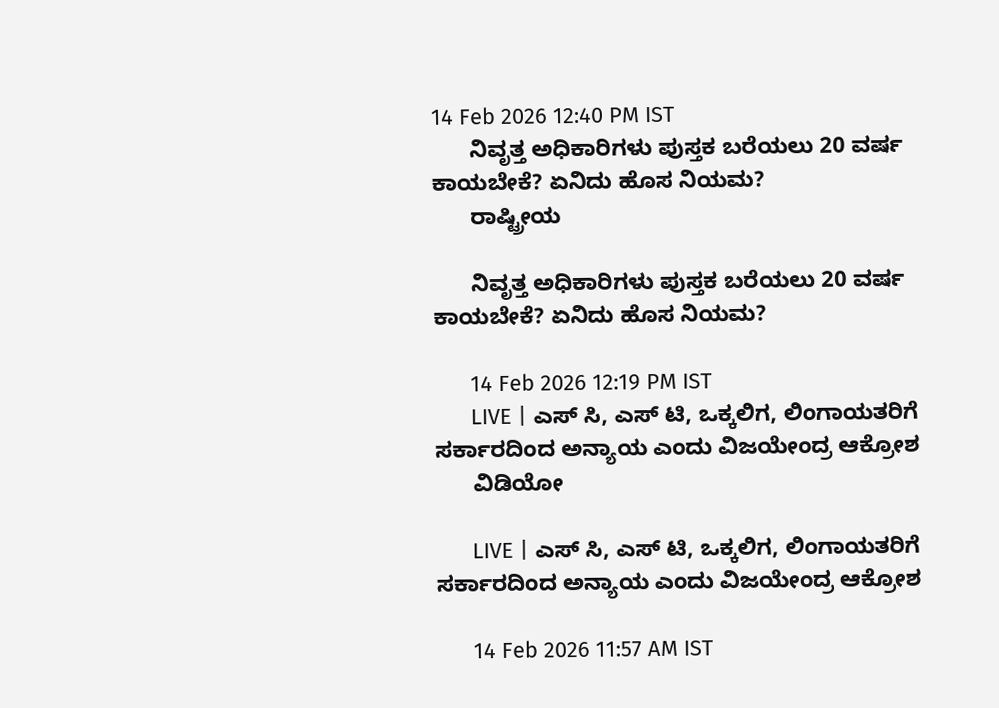14 Feb 2026 12:40 PM IST
      ನಿವೃತ್ತ ಅಧಿಕಾರಿಗಳು ಪುಸ್ತಕ ಬರೆಯಲು 20 ವರ್ಷ ಕಾಯಬೇಕೆ? ಏನಿದು ಹೊಸ ನಿಯಮ?
      ರಾಷ್ಟ್ರೀಯ

      ನಿವೃತ್ತ ಅಧಿಕಾರಿಗಳು ಪುಸ್ತಕ ಬರೆಯಲು 20 ವರ್ಷ ಕಾಯಬೇಕೆ? ಏನಿದು ಹೊಸ ನಿಯಮ?

      14 Feb 2026 12:19 PM IST
      LIVE | ಎಸ್ ಸಿ, ಎಸ್ ಟಿ, ಒಕ್ಕಲಿಗ, ಲಿಂಗಾಯತರಿಗೆ ಸರ್ಕಾರದಿಂದ ಅನ್ಯಾಯ ಎಂದು ವಿಜಯೇಂದ್ರ ಆಕ್ರೋಶ
      ವಿಡಿಯೋ

      LIVE | ಎಸ್ ಸಿ, ಎಸ್ ಟಿ, ಒಕ್ಕಲಿಗ, ಲಿಂಗಾಯತರಿಗೆ ಸರ್ಕಾರದಿಂದ ಅನ್ಯಾಯ ಎಂದು ವಿಜಯೇಂದ್ರ ಆಕ್ರೋಶ

      14 Feb 2026 11:57 AM IST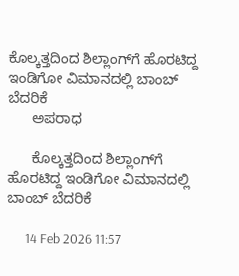ಕೊಲ್ಕತ್ತದಿಂದ ಶಿಲ್ಲಾಂಗ್‌ಗೆ ಹೊರಟಿದ್ದ ಇಂಡಿಗೋ ವಿಮಾನದಲ್ಲಿ ಬಾಂಬ್ ಬೆದರಿಕೆ
      ಅಪರಾಧ

      ಕೊಲ್ಕತ್ತದಿಂದ ಶಿಲ್ಲಾಂಗ್‌ಗೆ ಹೊರಟಿದ್ದ ಇಂಡಿಗೋ ವಿಮಾನದಲ್ಲಿ ಬಾಂಬ್ ಬೆದರಿಕೆ

      14 Feb 2026 11:57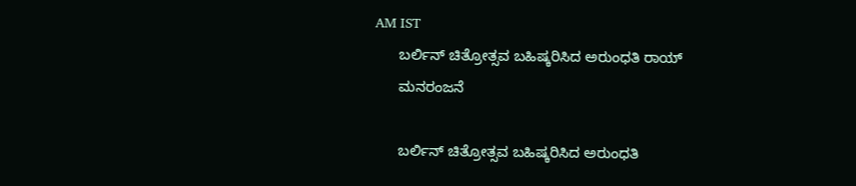AM IST
      ಬರ್ಲಿನ್ ಚಿತ್ರೋತ್ಸವ ಬಹಿಷ್ಕರಿಸಿದ ಅರುಂಧತಿ ರಾಯ್
      ಮನರಂಜನೆ

      ಬರ್ಲಿನ್ ಚಿತ್ರೋತ್ಸವ ಬಹಿಷ್ಕರಿಸಿದ ಅರುಂಧತಿ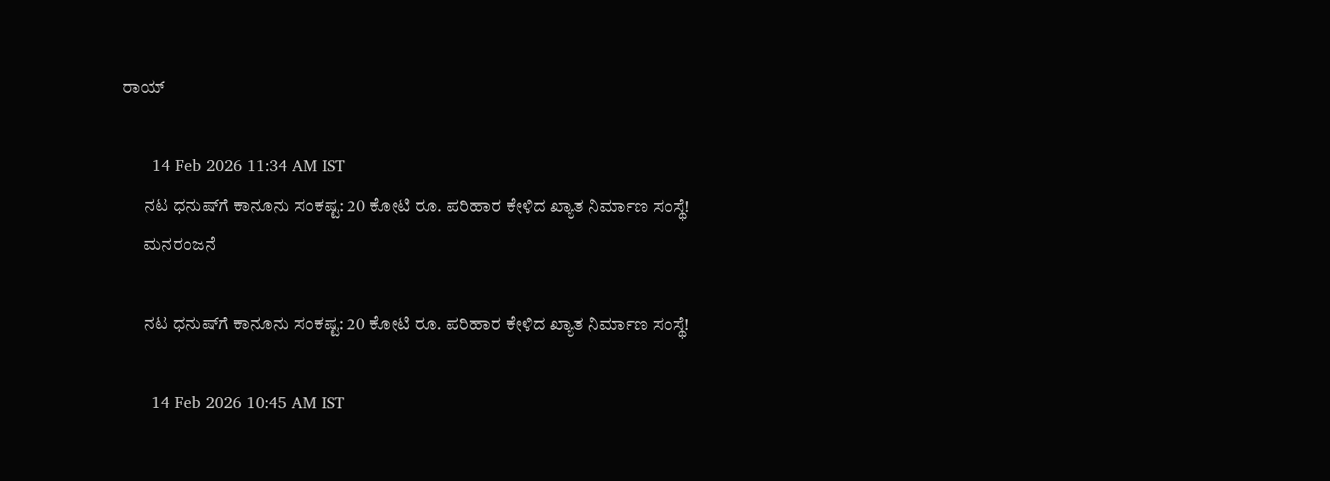ರಾಯ್

      14 Feb 2026 11:34 AM IST
      ನಟ ಧನುಷ್‌ಗೆ ಕಾನೂನು ಸಂಕಷ್ಟ: 20 ಕೋಟಿ ರೂ. ಪರಿಹಾರ ಕೇಳಿದ ಖ್ಯಾತ ನಿರ್ಮಾಣ ಸಂಸ್ಥೆ!
      ಮನರಂಜನೆ

      ನಟ ಧನುಷ್‌ಗೆ ಕಾನೂನು ಸಂಕಷ್ಟ: 20 ಕೋಟಿ ರೂ. ಪರಿಹಾರ ಕೇಳಿದ ಖ್ಯಾತ ನಿರ್ಮಾಣ ಸಂಸ್ಥೆ!

      14 Feb 2026 10:45 AM IST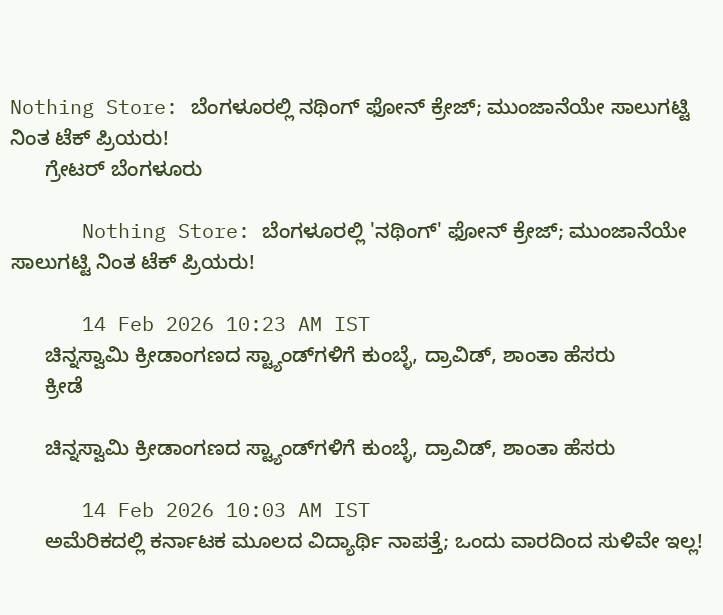Nothing Store: ಬೆಂಗಳೂರಲ್ಲಿ ನಥಿಂಗ್ ಫೋನ್ ಕ್ರೇಜ್; ಮುಂಜಾನೆಯೇ ಸಾಲುಗಟ್ಟಿ ನಿಂತ ಟೆಕ್ ಪ್ರಿಯರು!
      ಗ್ರೇಟರ್ ಬೆಂಗಳೂರು

      Nothing Store: ಬೆಂಗಳೂರಲ್ಲಿ 'ನಥಿಂಗ್' ಫೋನ್ ಕ್ರೇಜ್; ಮುಂಜಾನೆಯೇ ಸಾಲುಗಟ್ಟಿ ನಿಂತ ಟೆಕ್ ಪ್ರಿಯರು!

      14 Feb 2026 10:23 AM IST
      ಚಿನ್ನಸ್ವಾಮಿ ಕ್ರೀಡಾಂಗಣದ ಸ್ಟ್ಯಾಂಡ್‌ಗಳಿಗೆ ಕುಂಬ್ಳೆ, ದ್ರಾವಿಡ್, ಶಾಂತಾ ಹೆಸರು
      ಕ್ರೀಡೆ

      ಚಿನ್ನಸ್ವಾಮಿ ಕ್ರೀಡಾಂಗಣದ ಸ್ಟ್ಯಾಂಡ್‌ಗಳಿಗೆ ಕುಂಬ್ಳೆ, ದ್ರಾವಿಡ್, ಶಾಂತಾ ಹೆಸರು

      14 Feb 2026 10:03 AM IST
      ಅಮೆರಿಕದಲ್ಲಿ ಕರ್ನಾಟಕ ಮೂಲದ ವಿದ್ಯಾರ್ಥಿ ನಾಪತ್ತೆ; ಒಂದು ವಾರದಿಂದ ಸುಳಿವೇ ಇಲ್ಲ!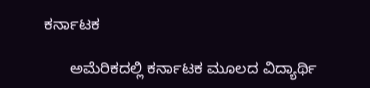ಕರ್ನಾಟಕ

      ಅಮೆರಿಕದಲ್ಲಿ ಕರ್ನಾಟಕ ಮೂಲದ ವಿದ್ಯಾರ್ಥಿ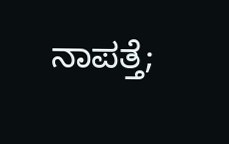ನಾಪತ್ತೆ;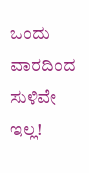ಒಂದು ವಾರದಿಂದ ಸುಳಿವೇ ಇಲ್ಲ!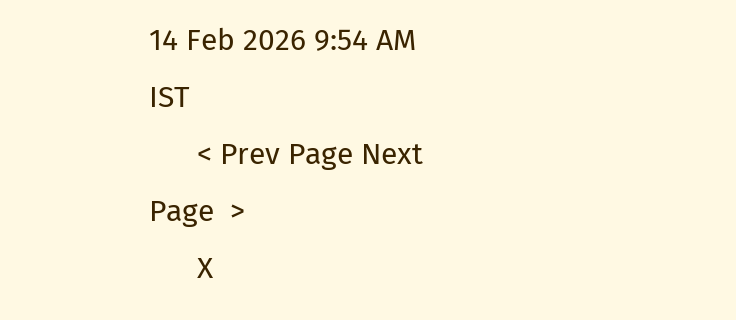14 Feb 2026 9:54 AM IST
      < Prev Page Next Page  >
      X